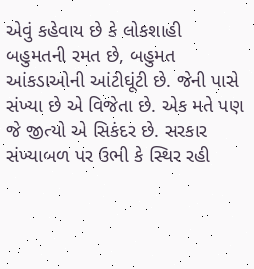એવું કહેવાય છે કે લોકશાહી બહુમતની રમત છે, બહુમત આંકડાઓની આંટીઘૂંટી છે. જેની પાસે સંખ્યા છે એ વિજેતા છે. એક મતે પણ જે જીત્યો એ સિકંદર છે. સરકાર સંખ્યાબળ પર ઉભી કે સ્થિર રહી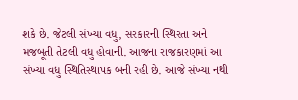શકે છે. જેટલી સંખ્યા વધુ, સરકારની સ્થિરતા અને મજબૂતી તેટલી વધુ હોવાની. આજના રાજકારણમાં આ સંખ્યા વધુ સ્થિતિસ્થાપક બની રહી છે. આજે સંખ્યા નથી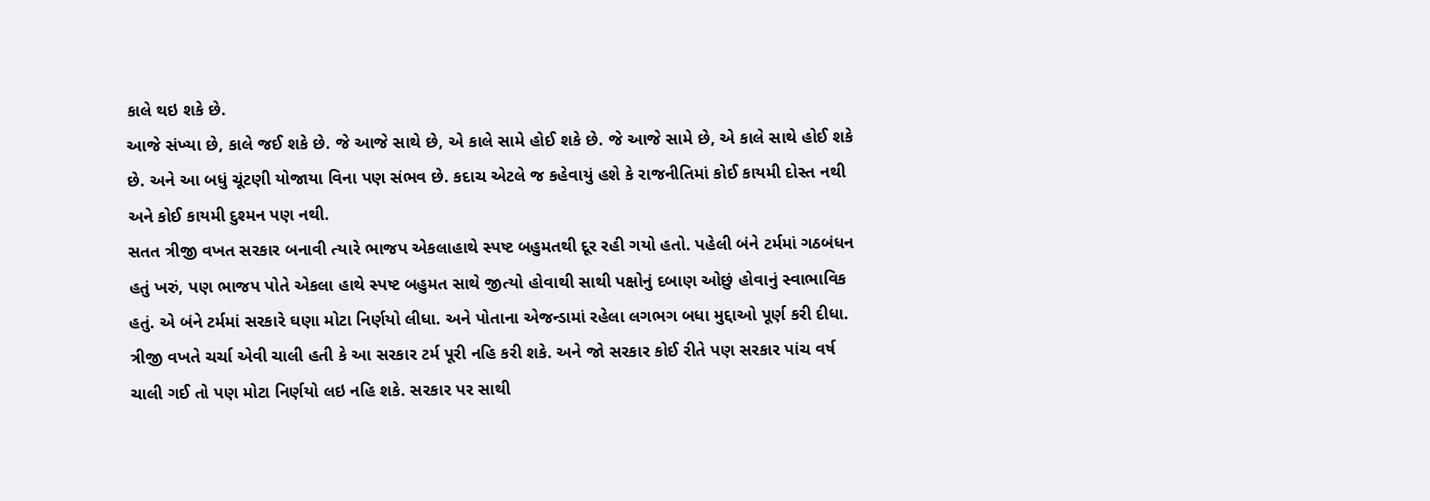કાલે થઇ શકે છે.
આજે સંખ્યા છે, કાલે જઈ શકે છે. જે આજે સાથે છે, એ કાલે સામે હોઈ શકે છે. જે આજે સામે છે, એ કાલે સાથે હોઈ શકે છે. અને આ બધું ચૂંટણી યોજાયા વિના પણ સંભવ છે. કદાચ એટલે જ કહેવાયું હશે કે રાજનીતિમાં કોઈ કાયમી દોસ્ત નથી અને કોઈ કાયમી દુશ્મન પણ નથી.
સતત ત્રીજી વખત સરકાર બનાવી ત્યારે ભાજપ એકલાહાથે સ્પષ્ટ બહુમતથી દૂર રહી ગયો હતો. પહેલી બંને ટર્મમાં ગઠબંધન હતું ખરું, પણ ભાજપ પોતે એકલા હાથે સ્પષ્ટ બહુમત સાથે જીત્યો હોવાથી સાથી પક્ષોનું દબાણ ઓછું હોવાનું સ્વાભાવિક હતું. એ બંને ટર્મમાં સરકારે ઘણા મોટા નિર્ણયો લીધા. અને પોતાના એજન્ડામાં રહેલા લગભગ બધા મુદ્દાઓ પૂર્ણ કરી દીધા. ત્રીજી વખતે ચર્ચા એવી ચાલી હતી કે આ સરકાર ટર્મ પૂરી નહિ કરી શકે. અને જો સરકાર કોઈ રીતે પણ સરકાર પાંચ વર્ષ ચાલી ગઈ તો પણ મોટા નિર્ણયો લઇ નહિ શકે. સરકાર પર સાથી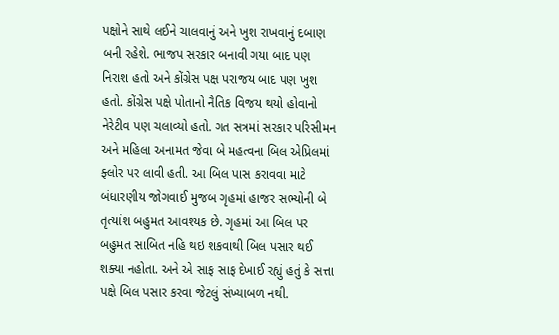પક્ષોને સાથે લઈને ચાલવાનું અને ખુશ રાખવાનું દબાણ બની રહેશે. ભાજપ સરકાર બનાવી ગયા બાદ પણ નિરાશ હતો અને કોંગ્રેસ પક્ષ પરાજય બાદ પણ ખુશ હતો. કોંગ્રેસ પક્ષે પોતાનો નૈતિક વિજય થયો હોવાનો નેરેટીવ પણ ચલાવ્યો હતો. ગત સત્રમાં સરકાર પરિસીમન અને મહિલા અનામત જેવા બે મહત્વના બિલ એપ્રિલમાં ફ્લોર પર લાવી હતી. આ બિલ પાસ કરાવવા માટે બંધારણીય જોગવાઈ મુજબ ગૃહમાં હાજર સભ્યોની બે તૃત્યાંશ બહુમત આવશ્યક છે. ગૃહમાં આ બિલ પર બહુમત સાબિત નહિ થઇ શકવાથી બિલ પસાર થઈ શક્યા નહોતા. અને એ સાફ સાફ દેખાઈ રહ્યું હતું કે સત્તા પક્ષે બિલ પસાર કરવા જેટલું સંખ્યાબળ નથી.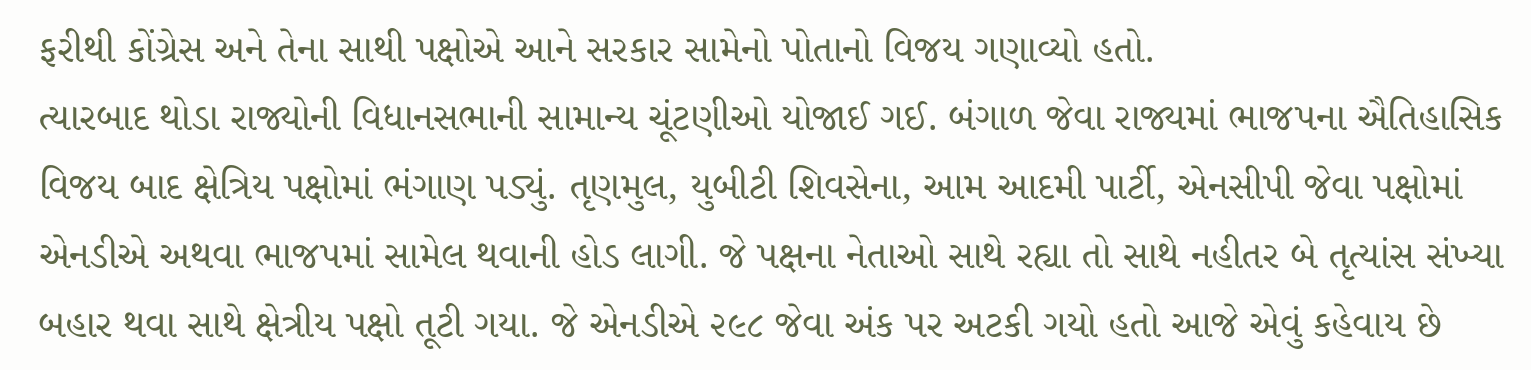ફરીથી કોંગ્રેસ અને તેના સાથી પક્ષોએ આને સરકાર સામેનો પોતાનો વિજય ગણાવ્યો હતો.
ત્યારબાદ થોડા રાજ્યોની વિધાનસભાની સામાન્ય ચૂંટણીઓ યોજાઈ ગઈ. બંગાળ જેવા રાજ્યમાં ભાજપના ઐતિહાસિક વિજય બાદ ક્ષેત્રિય પક્ષોમાં ભંગાણ પડ્યું. તૃણમુલ, યુબીટી શિવસેના, આમ આદમી પાર્ટી, એનસીપી જેવા પક્ષોમાં એનડીએ અથવા ભાજપમાં સામેલ થવાની હોડ લાગી. જે પક્ષના નેતાઓ સાથે રહ્યા તો સાથે નહીતર બે તૃત્યાંસ સંખ્યા બહાર થવા સાથે ક્ષેત્રીય પક્ષો તૂટી ગયા. જે એનડીએ ૨૯૮ જેવા અંક પર અટકી ગયો હતો આજે એવું કહેવાય છે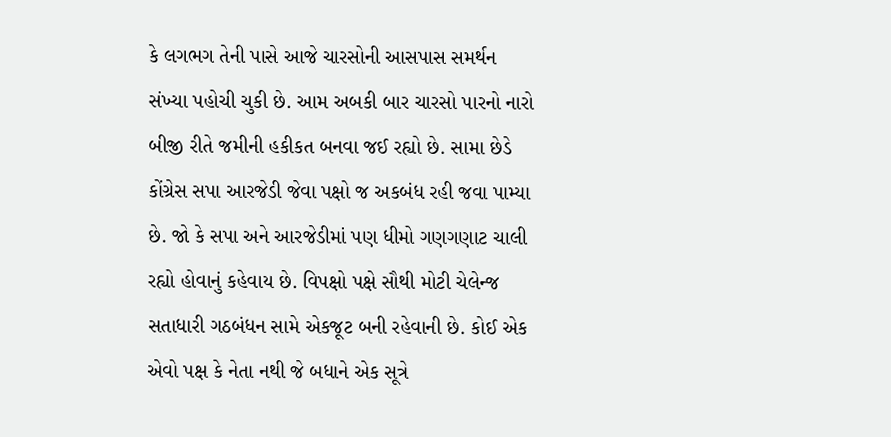કે લગભગ તેની પાસે આજે ચારસોની આસપાસ સમર્થન સંખ્યા પહોચી ચુકી છે. આમ અબકી બાર ચારસો પારનો નારો બીજી રીતે જમીની હકીકત બનવા જઈ રહ્યો છે. સામા છેડે કોંગ્રેસ સપા આરજેડી જેવા પક્ષો જ અકબંધ રહી જવા પામ્યા છે. જો કે સપા અને આરજેડીમાં પણ ધીમો ગણગણાટ ચાલી રહ્યો હોવાનું કહેવાય છે. વિપક્ષો પક્ષે સૌથી મોટી ચેલેન્જ સતાધારી ગઠબંધન સામે એકજૂટ બની રહેવાની છે. કોઈ એક એવો પક્ષ કે નેતા નથી જે બધાને એક સૂત્રે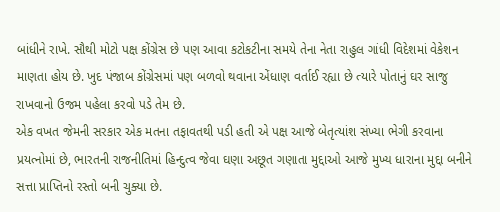બાંધીને રાખે. સૌથી મોટો પક્ષ કોંગ્રેસ છે પણ આવા કટોકટીના સમયે તેના નેતા રાહુલ ગાંધી વિદેશમાં વેકેશન માણતા હોય છે. ખુદ પંજાબ કોંગ્રેસમાં પણ બળવો થવાના એંધાણ વર્તાઈ રહ્યા છે ત્યારે પોતાનું ઘર સાજુ રાખવાનો ઉજમ પહેલા કરવો પડે તેમ છે.
એક વખત જેમની સરકાર એક મતના તફાવતથી પડી હતી એ પક્ષ આજે બેતૃત્યાંશ સંખ્યા ભેગી કરવાના પ્રયત્નોમાં છે, ભારતની રાજનીતિમાં હિન્દુત્વ જેવા ઘણા અછૂત ગણાતા મુદ્દાઓ આજે મુખ્ય ધારાના મુદ્દા બનીને સત્તા પ્રાપ્તિનો રસ્તો બની ચુક્યા છે.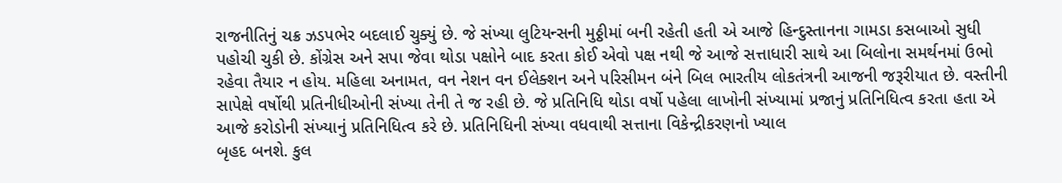રાજનીતિનું ચક્ર ઝડપભેર બદલાઈ ચુક્યું છે. જે સંખ્યા લુટિયન્સની મુઠ્ઠીમાં બની રહેતી હતી એ આજે હિન્દુસ્તાનના ગામડા કસબાઓ સુધી પહોચી ચુકી છે. કોંગ્રેસ અને સપા જેવા થોડા પક્ષોને બાદ કરતા કોઈ એવો પક્ષ નથી જે આજે સત્તાધારી સાથે આ બિલોના સમર્થનમાં ઉભો રહેવા તૈયાર ન હોય. મહિલા અનામત, વન નેશન વન ઈલેક્શન અને પરિસીમન બંને બિલ ભારતીય લોકતંત્રની આજની જરૂરીયાત છે. વસ્તીની સાપેક્ષે વર્ષોથી પ્રતિનીધીઓની સંખ્યા તેની તે જ રહી છે. જે પ્રતિનિધિ થોડા વર્ષો પહેલા લાખોની સંખ્યામાં પ્રજાનું પ્રતિનિધિત્વ કરતા હતા એ આજે કરોડોની સંખ્યાનું પ્રતિનિધિત્વ કરે છે. પ્રતિનિધિની સંખ્યા વધવાથી સત્તાના વિકેન્દ્રીકરણનો ખ્યાલ
બૃહદ બનશે. કુલ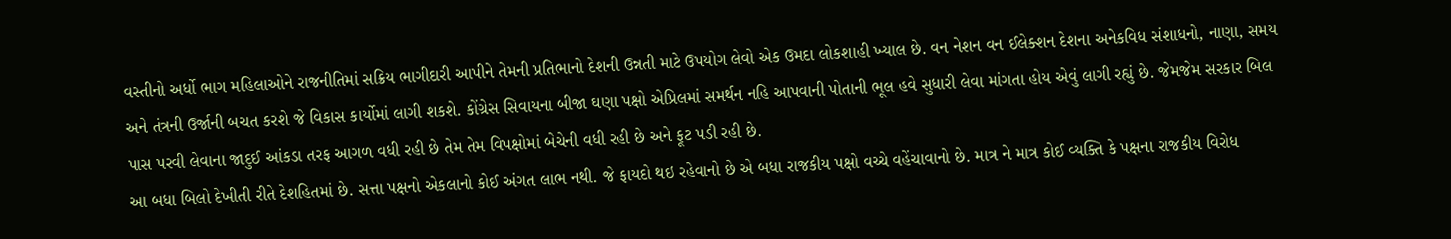વસ્તીનો અર્ધો ભાગ મહિલાઓને રાજનીતિમાં સક્રિય ભાગીદારી આપીને તેમની પ્રતિભાનો દેશની ઉન્નતી માટે ઉપયોગ લેવો એક ઉમદા લોકશાહી ખ્યાલ છે. વન નેશન વન ઈલેક્શન દેશના અનેકવિધ સંશાધનો, નાણા, સમય અને તંત્રની ઉર્જાની બચત કરશે જે વિકાસ કાર્યોમાં લાગી શકશે. કોંગ્રેસ સિવાયના બીજા ઘણા પક્ષો એપ્રિલમાં સમર્થન નહિ આપવાની પોતાની ભૂલ હવે સુધારી લેવા માંગતા હોય એવું લાગી રહ્યું છે. જેમજેમ સરકાર બિલ પાસ પરવી લેવાના જાદુઈ આંકડા તરફ આગળ વધી રહી છે તેમ તેમ વિપક્ષોમાં બેચેની વધી રહી છે અને ફૂટ પડી રહી છે.
આ બધા બિલો દેખીતી રીતે દેશહિતમાં છે. સત્તા પક્ષનો એકલાનો કોઈ અંગત લાભ નથી. જે ફાયદો થઇ રહેવાનો છે એ બધા રાજકીય પક્ષો વચ્ચે વહેંચાવાનો છે. માત્ર ને માત્ર કોઈ વ્યક્તિ કે પક્ષના રાજકીય વિરોધ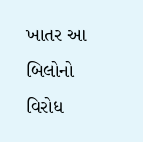ખાતર આ બિલોનો વિરોધ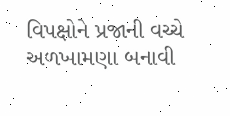વિપક્ષોને પ્રજાની વચ્ચે અળખામણા બનાવી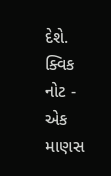દેશે.
ક્વિક નોટ - એક માણસ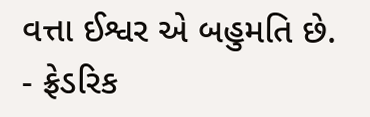વત્તા ઈશ્વર એ બહુમતિ છે. - ફ્રેડરિક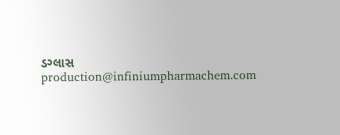ડગ્લાસ
production@infiniumpharmachem.com